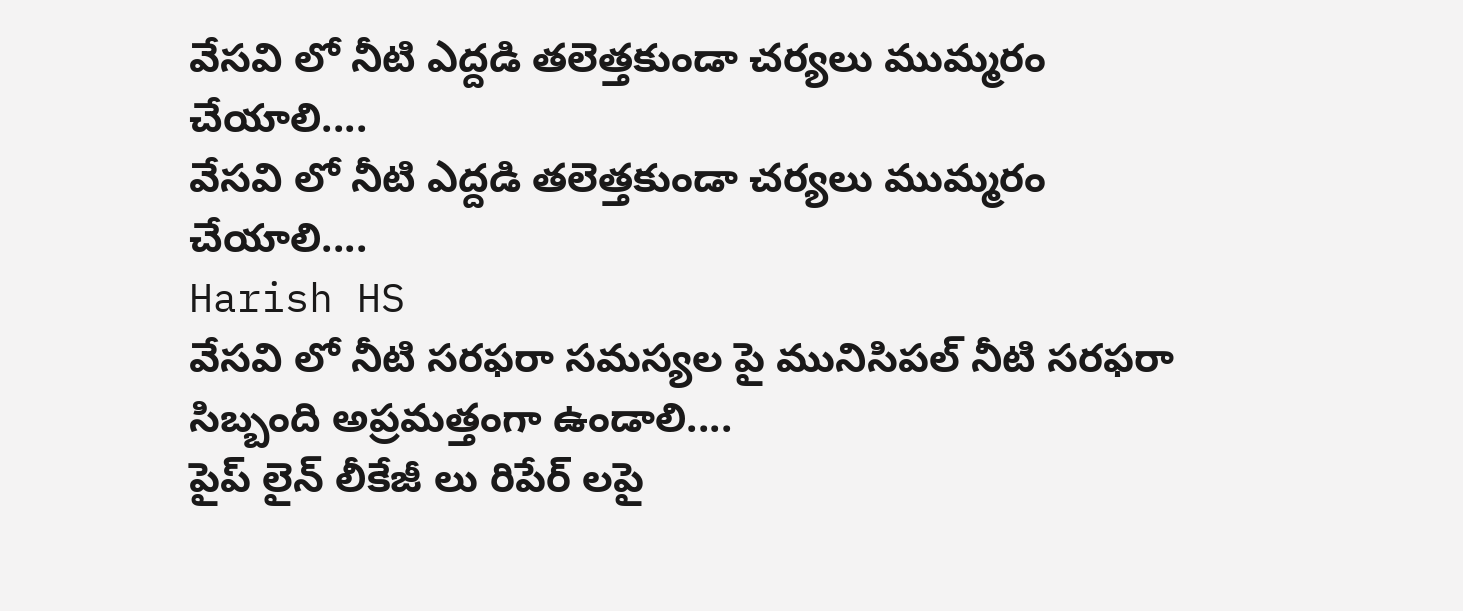వేసవి లో నీటి ఎద్దడి తలెత్తకుండా చర్యలు ముమ్మరం చేయాలి....
వేసవి లో నీటి ఎద్దడి తలెత్తకుండా చర్యలు ముమ్మరం చేయాలి....
Harish HS
వేసవి లో నీటి సరఫరా సమస్యల పై మునిసిపల్ నీటి సరఫరా సిబ్బంది అప్రమత్తంగా ఉండాలి....
పైప్ లైన్ లీకేజీ లు రిపేర్ లపై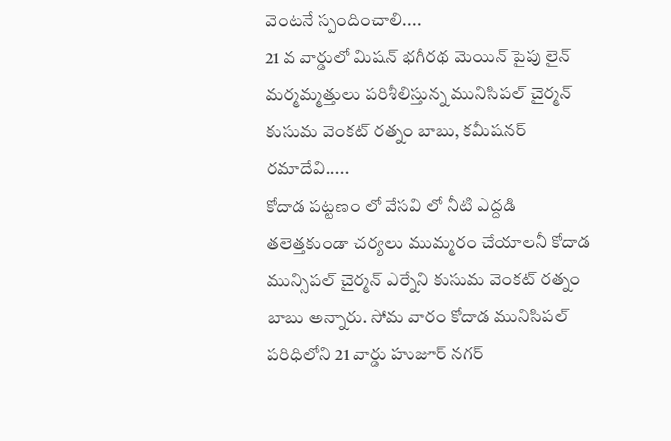వెంటనే స్పందించాలి....
21 వ వార్డులో మిషన్ భగీరథ మెయిన్ పైపు లైన్ మర్మమ్మత్తులు పరిశీలిస్తున్న మునిసిపల్ చైర్మన్ కుసుమ వెంకట్ రత్నం బాబు, కమీషనర్ రమాదేవి.....
కోదాడ పట్టణం లో వేసవి లో నీటి ఎద్దడి తలెత్తకుండా చర్యలు ముమ్మరం చేయాలనీ కోదాడ మున్సిపల్ చైర్మన్ ఎర్నేని కుసుమ వెంకట్ రత్నం బాబు అన్నారు. సోమ వారం కోదాడ మునిసిపల్ పరిధిలోని 21 వార్డు హుజూర్ నగర్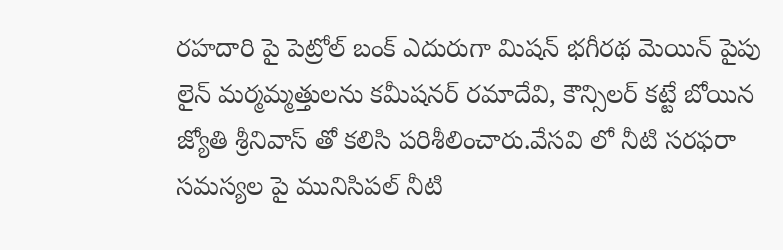రహదారి పై పెట్రోల్ బంక్ ఎదురుగా మిషన్ భగీరథ మెయిన్ పైపు లైన్ మర్మమ్మత్తులను కమీషనర్ రమాదేవి, కౌన్సిలర్ కట్టే బోయిన జ్యోతి శ్రీనివాస్ తో కలిసి పరిశీలించారు.వేసవి లో నీటి సరఫరా సమస్యల పై మునిసిపల్ నీటి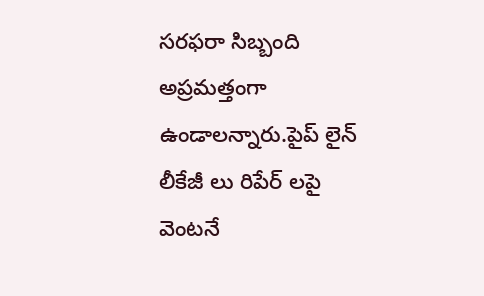సరఫరా సిబ్బంది అప్రమత్తంగా ఉండాలన్నారు.పైప్ లైన్ లీకేజీ లు రిపేర్ లపై వెంటనే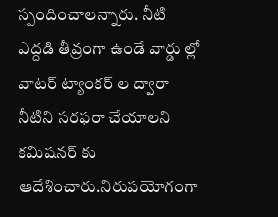స్పందించాలన్నారు. నీటి ఎద్దడి తీవ్రంగా ఉండే వార్డు ల్లో వాటర్ ట్యాంకర్ ల ద్వారా నీటిని సరఫరా చేయాలని కమిషనర్ కు ఆదేశించారు.నిరుపయోగంగా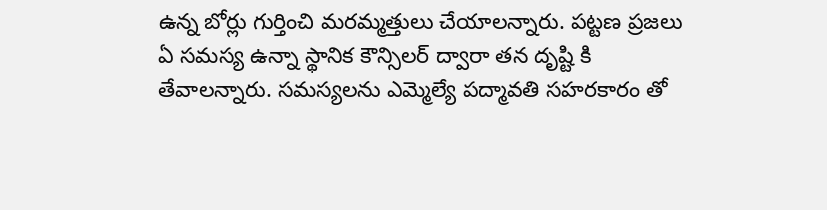ఉన్న బోర్లు గుర్తించి మరమ్మత్తులు చేయాలన్నారు. పట్టణ ప్రజలు ఏ సమస్య ఉన్నా స్థానిక కౌన్సిలర్ ద్వారా తన దృష్టి కి తేవాలన్నారు. సమస్యలను ఎమ్మెల్యే పద్మావతి సహరకారం తో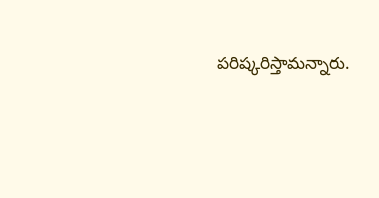పరిష్కరిస్తామన్నారు.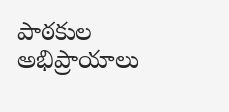పాఠకుల అభిప్రాయాలు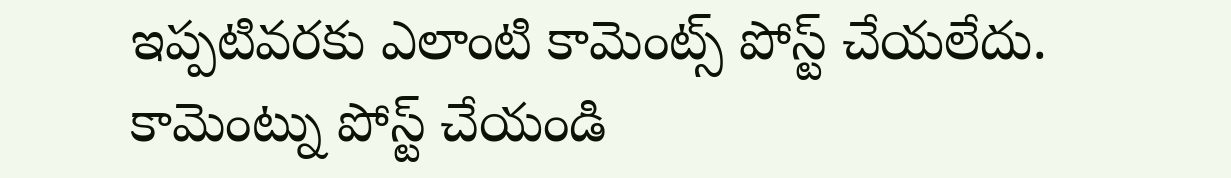ఇప్పటివరకు ఎలాంటి కామెంట్స్ పోస్ట్ చేయలేదు.
కామెంట్ను పోస్ట్ చేయండి